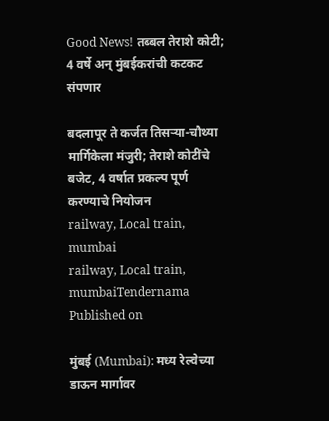Good News! तब्बल तेराशे कोटी; 4 वर्षे अन् मुंबईकरांची कटकट संपणार

बदलापूर ते कर्जत तिसऱ्या-चौथ्या मार्गिकेला मंजुरी; तेराशे कोटींचे बजेट, 4 वर्षात प्रकल्प पूर्ण करण्याचे नियोजन
railway, Local train, mumbai
railway, Local train, mumbaiTendernama
Published on

मुंबई (Mumbai): मध्य रेल्वेच्या डाऊन मार्गावर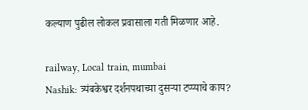कल्याण पुढील लोकल प्रवासाला गती मिळणार आहे.

railway, Local train, mumbai
Nashik: त्र्यंबकेश्वर दर्शनपथाच्या दुसऱ्या टप्प्याचे काय?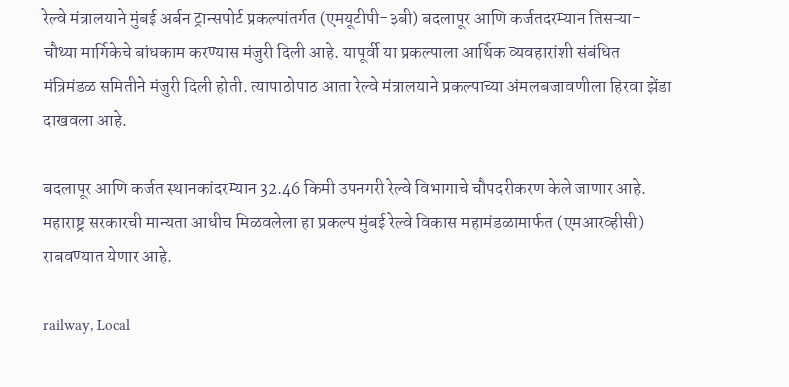रेल्वे मंत्रालयाने मुंबई अर्बन ट्रान्सपोर्ट प्रकल्पांतर्गत (एमयूटीपी-३बी) बदलापूर आणि कर्जतदरम्यान तिसऱ्या-चौथ्या मार्गिकेचे बांधकाम करण्यास मंजुरी दिली आहे. यापूर्वी या प्रकल्पाला आर्थिक व्यवहारांशी संबंधित मंत्रिमंडळ समितीने मंजुरी दिली होती. त्यापाठोपाठ आता रेल्वे मंत्रालयाने प्रकल्पाच्या अंमलबजावणीला हिरवा झेंडा दाखवला आहे.

बदलापूर आणि कर्जत स्थानकांदरम्यान 32.46 किमी उपनगरी रेल्वे विभागाचे चौपदरीकरण केले जाणार आहे. महाराष्ट्र सरकारची मान्यता आधीच मिळवलेला हा प्रकल्प मुंबई रेल्वे विकास महामंडळामार्फत (एमआरव्हीसी) राबवण्यात येणार आहे.

railway, Local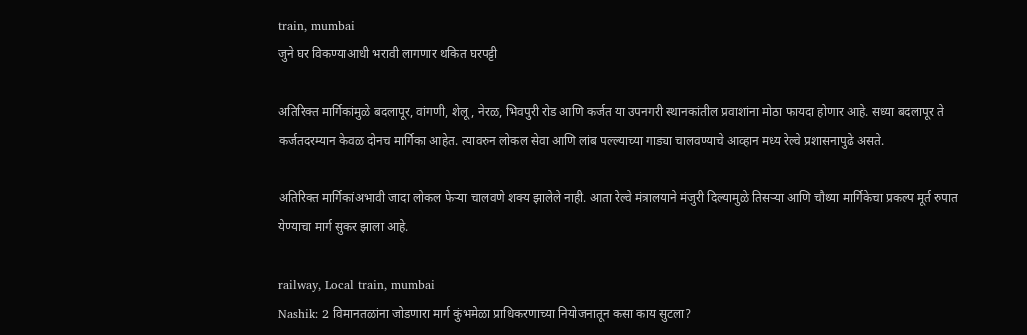train, mumbai
जुने घर विकण्याआधी भरावी लागणार थकित घरपट्टी

अतिरिक्त मार्गिकांमुळे बदलापूर, वांगणी, शेलू, नेरळ, भिवपुरी रोड आणि कर्जत या उपनगरी स्थानकांतील प्रवाशांना मोठा फायदा होणार आहे. सध्या बदलापूर ते कर्जतदरम्यान केवळ दोनच मार्गिका आहेत. त्यावरुन लोकल सेवा आणि लांब पल्ल्याच्या गाड्या चालवण्याचे आव्हान मध्य रेल्वे प्रशासनापुढे असते.

अतिरिक्त मार्गिकांअभावी जादा लोकल फेऱ्या चालवणे शक्य झालेले नाही. आता रेल्वे मंत्रालयाने मंजुरी दिल्यामुळे तिसऱ्या आणि चौथ्या मार्गिकेचा प्रकल्प मूर्त रुपात येण्याचा मार्ग सुकर झाला आहे.

railway, Local train, mumbai
Nashik: 2 विमानतळांना जोडणारा मार्ग कुंभमेळा प्राधिकरणाच्या नियोजनातून कसा काय सुटला?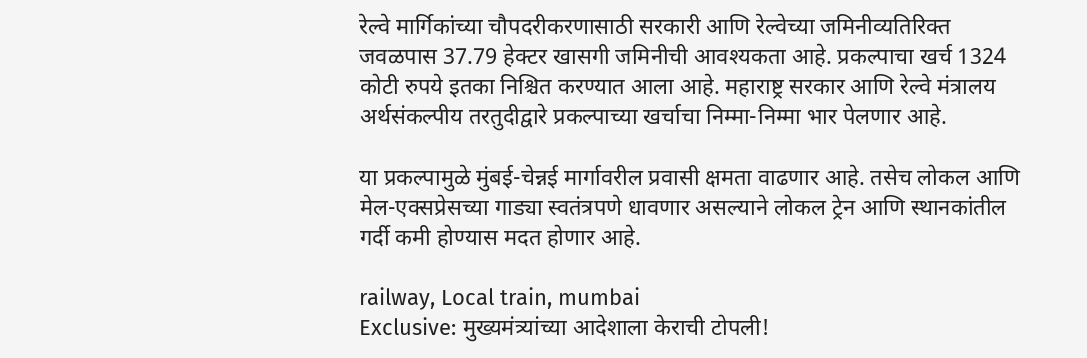रेल्वे मार्गिकांच्या चौपदरीकरणासाठी सरकारी आणि रेल्वेच्या जमिनीव्यतिरिक्त जवळपास 37.79 हेक्टर खासगी जमिनीची आवश्यकता आहे. प्रकल्पाचा खर्च 1324 कोटी रुपये इतका निश्चित करण्यात आला आहे. महाराष्ट्र सरकार आणि रेल्वे मंत्रालय अर्थसंकल्पीय तरतुदीद्वारे प्रकल्पाच्या खर्चाचा निम्मा-निम्मा भार पेलणार आहे.

या प्रकल्पामुळे मुंबई-चेन्नई मार्गावरील प्रवासी क्षमता वाढणार आहे. तसेच लोकल आणि मेल-एक्सप्रेसच्या गाड्या स्वतंत्रपणे धावणार असल्याने लोकल ट्रेन आणि स्थानकांतील गर्दी कमी होण्यास मदत होणार आहे.

railway, Local train, mumbai
Exclusive: मुख्यमंत्र्यांच्या आदेशाला केराची टोपली!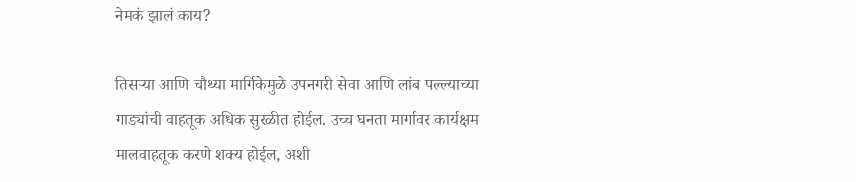नेमकं झालं काय?

तिसऱ्या आणि चौथ्या मार्गिकेमुळे उपनगरी सेवा आणि लांब पल्ल्याच्या गाड्यांची वाहतूक अधिक सुरळीत होईल. उच्च घनता मार्गावर कार्यक्षम मालवाहतूक करणे शक्य होईल, अशी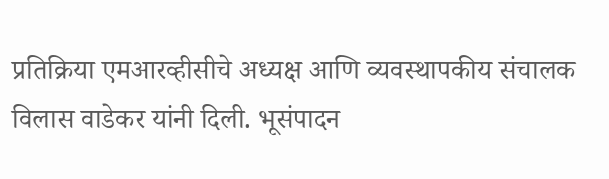प्रतिक्रिया एमआरव्हीसीचे अध्यक्ष आणि व्यवस्थापकीय संचालक विलास वाडेकर यांनी दिली. भूसंपादन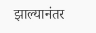झाल्यानंतर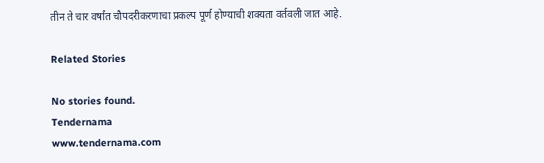तीन ते चार वर्षांत चौपदरीकरणाचा प्रकल्प पूर्ण होण्याची शक्यता वर्तवली जात आहे.

Related Stories

No stories found.
Tendernama
www.tendernama.com